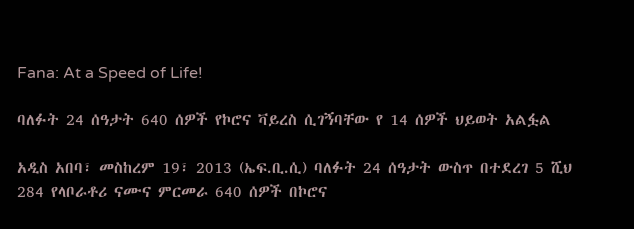Fana: At a Speed of Life!

ባለፉት 24 ሰዓታት 640 ሰዎች የኮሮና ቫይረስ ሲገኝባቸው የ 14 ሰዎች ህይወት አልፏል

አዲስ አበባ፣ መስከረም 19፣ 2013 (ኤፍ.ቢ.ሲ) ባለፉት 24 ሰዓታት ውስጥ በተደረገ 5 ሺህ 284 የላቦራቶሪ ናሙና ምርመራ 640 ሰዎች በኮሮና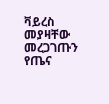ቫይረስ መያዛቸው መረጋገጡን የጤና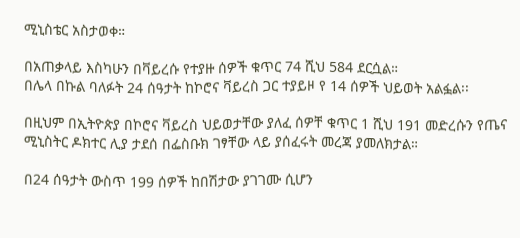ሚኒስቴር አስታወቀ።

በአጠቃላይ እስካሁን በቫይረሱ የተያዙ ሰዎች ቁጥር 74 ሺህ 584 ደርሷል።
በሌላ በኩል ባለፉት 24 ሰዓታት ከኮሮና ቫይረስ ጋር ተያይዞ የ 14 ሰዎች ህይወት አልፏል፡፡

በዚህም በኢትዮጵያ በኮሮና ቫይረስ ህይወታቸው ያለፈ ሰዎቸ ቁጥር 1 ሺህ 191 መድረሱን የጤና ሚኒስትር ዶክተር ሊያ ታደሰ በፌስቡክ ገፃቸው ላይ ያሰፈሩት መረጃ ያመለክታል።

በ24 ሰዓታት ውስጥ 199 ሰዎች ከበሽታው ያገገሙ ሲሆን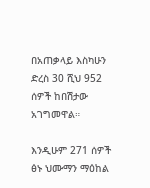በአጠቃላይ እስካሁን ድረስ 30 ሺህ 952 ሰዎች ከበሽታው አገግመዋል።

እንዲሁም 271 ሰዎች ፅኑ ህሙማን ማዕከል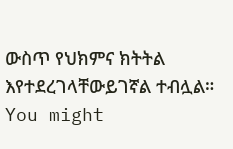ውስጥ የህክምና ክትትል እየተደረገላቸውይገኛል ተብሏል።
You might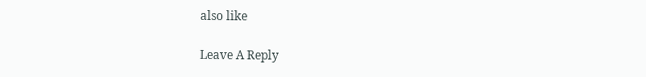also like

Leave A Reply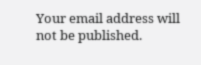Your email address will not be published.